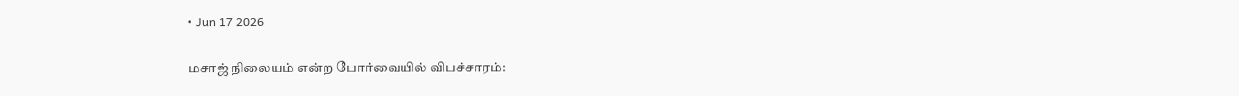• Jun 17 2026

மசாஜ் நிலையம் என்ற போர்வையில் விபச்சாரம்: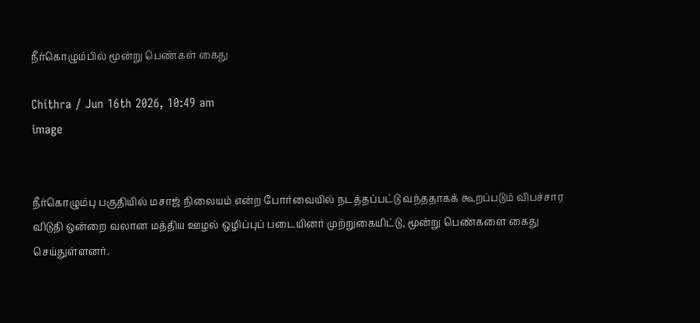நீர்கொழும்பில் மூன்று பெண்கள் கைது

Chithra / Jun 16th 2026, 10:49 am
image


நீர்கொழும்பு பகுதியில் மசாஜ் நிலையம் என்ற போர்வையில் நடத்தப்பட்டு வந்ததாகக் கூறப்படும் விபச்சார விடுதி ஒன்றை வலான மத்திய ஊழல் ஒழிப்புப் படையினர் முற்றுகையிட்டு, மூன்று பெண்களை கைது செய்துள்ளனர்.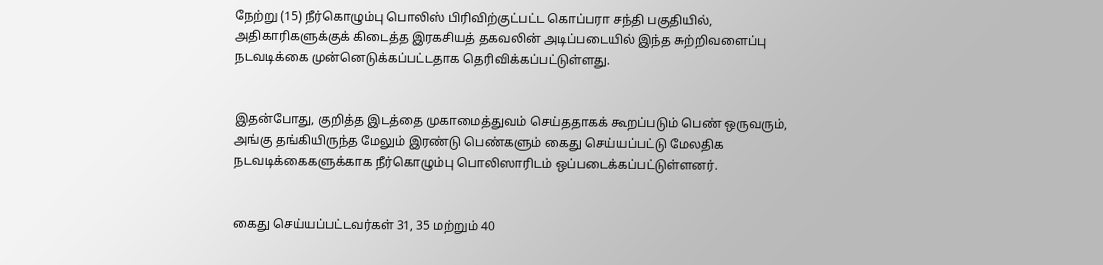நேற்று (15) நீர்கொழும்பு பொலிஸ் பிரிவிற்குட்பட்ட கொப்பரா சந்தி பகுதியில், அதிகாரிகளுக்குக் கிடைத்த இரகசியத் தகவலின் அடிப்படையில் இந்த சுற்றிவளைப்பு நடவடிக்கை முன்னெடுக்கப்பட்டதாக தெரிவிக்கப்பட்டுள்ளது.


இதன்போது, குறித்த இடத்தை முகாமைத்துவம் செய்ததாகக் கூறப்படும் பெண் ஒருவரும், அங்கு தங்கியிருந்த மேலும் இரண்டு பெண்களும் கைது செய்யப்பட்டு மேலதிக நடவடிக்கைகளுக்காக நீர்கொழும்பு பொலிஸாரிடம் ஒப்படைக்கப்பட்டுள்ளனர்.


கைது செய்யப்பட்டவர்கள் 31, 35 மற்றும் 40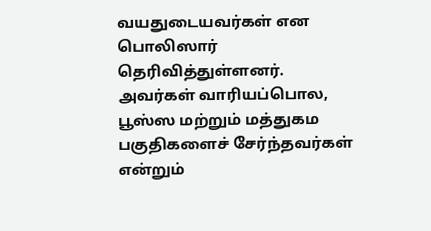வயதுடையவர்கள் என பொலிஸார் தெரிவித்துள்ளனர். அவர்கள் வாரியப்பொல, பூஸ்ஸ மற்றும் மத்துகம பகுதிகளைச் சேர்ந்தவர்கள் என்றும்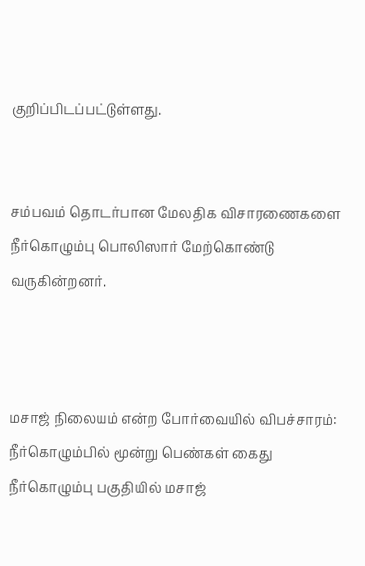குறிப்பிடப்பட்டுள்ளது.


சம்பவம் தொடர்பான மேலதிக விசாரணைகளை நீர்கொழும்பு பொலிஸார் மேற்கொண்டு வருகின்றனர்.



மசாஜ் நிலையம் என்ற போர்வையில் விபச்சாரம்: நீர்கொழும்பில் மூன்று பெண்கள் கைது நீர்கொழும்பு பகுதியில் மசாஜ்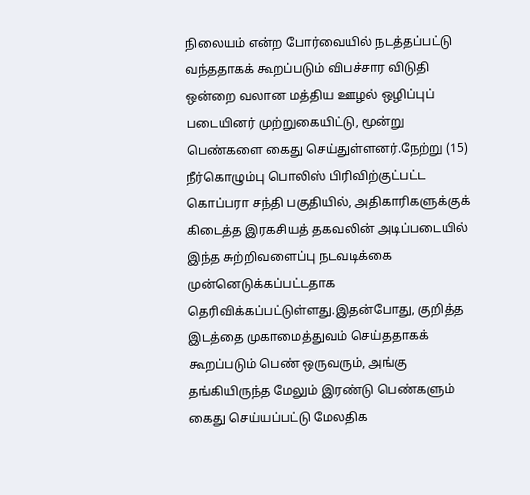நிலையம் என்ற போர்வையில் நடத்தப்பட்டு வந்ததாகக் கூறப்படும் விபச்சார விடுதி ஒன்றை வலான மத்திய ஊழல் ஒழிப்புப் படையினர் முற்றுகையிட்டு, மூன்று பெண்களை கைது செய்துள்ளனர்.நேற்று (15) நீர்கொழும்பு பொலிஸ் பிரிவிற்குட்பட்ட கொப்பரா சந்தி பகுதியில், அதிகாரிகளுக்குக் கிடைத்த இரகசியத் தகவலின் அடிப்படையில் இந்த சுற்றிவளைப்பு நடவடிக்கை முன்னெடுக்கப்பட்டதாக தெரிவிக்கப்பட்டுள்ளது.இதன்போது, குறித்த இடத்தை முகாமைத்துவம் செய்ததாகக் கூறப்படும் பெண் ஒருவரும், அங்கு தங்கியிருந்த மேலும் இரண்டு பெண்களும் கைது செய்யப்பட்டு மேலதிக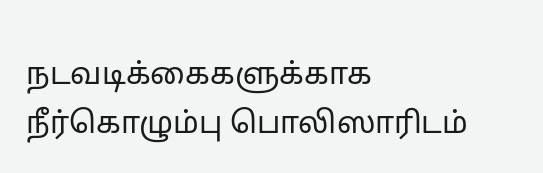நடவடிக்கைகளுக்காக நீர்கொழும்பு பொலிஸாரிடம்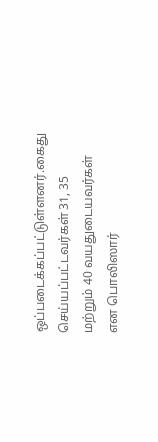ஒப்படைக்கப்பட்டுள்ளனர்.கைது செய்யப்பட்டவர்கள் 31, 35 மற்றும் 40 வயதுடையவர்கள் என பொலிஸார்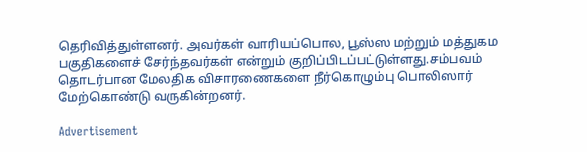தெரிவித்துள்ளனர். அவர்கள் வாரியப்பொல, பூஸ்ஸ மற்றும் மத்துகம பகுதிகளைச் சேர்ந்தவர்கள் என்றும் குறிப்பிடப்பட்டுள்ளது.சம்பவம் தொடர்பான மேலதிக விசாரணைகளை நீர்கொழும்பு பொலிஸார் மேற்கொண்டு வருகின்றனர்.

Advertisement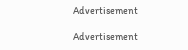Advertisement

Advertisement